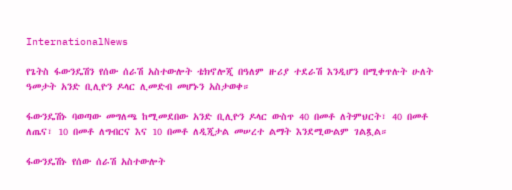InternationalNews

የጌትስ ፋውንዴሽን የሰው ሰራሽ አስተውሎት ቴክኖሎጂ በዓለም ዙሪያ ተደራሽ እንዲሆን በሚቀጥሉት ሁለት ዓመታት አንድ ቢሊዮን ዶላር ሊመድብ መሆኑን አስታወቀ።

ፋውንዴሽኑ ባወጣው መግለጫ ከሚመደበው አንድ ቢሊዮን ዶላር ውስጥ 40 በመቶ ለትምህርት፣ 40 በመቶ ለጤና፣ 10 በመቶ ለግብርና እና 10 በመቶ ለዲጂታል መሠረተ ልማት እንደሚውልም ገልጿል።

ፋውንዴሽኑ የሰው ሰራሽ አስተውሎት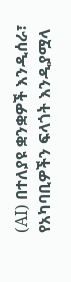(AI) በተለያዩ ቋንቋዎች እንዲሰራ፣ የአካባቢዎችን ፍላጎት እንዲያሟላ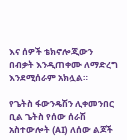እና ሰዎች ቴክኖሎጂውን በብቃት እንዲጠቀሙ ለማድረግ እንደሚሰራም አክሏል።

የጌትስ ፋውንዴሽን ሊቀመንበር ቢል ጌትስ የሰው ሰራሽ አስተውሎት (AI) ለሰው ልጆች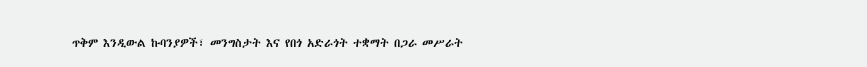ጥቅም እንዲውል ኩባንያዎች፣ መንግስታት እና የበጎ አድራጎት ተቋማት በጋራ መሥራት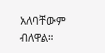አለባቸውም ብለዋል።